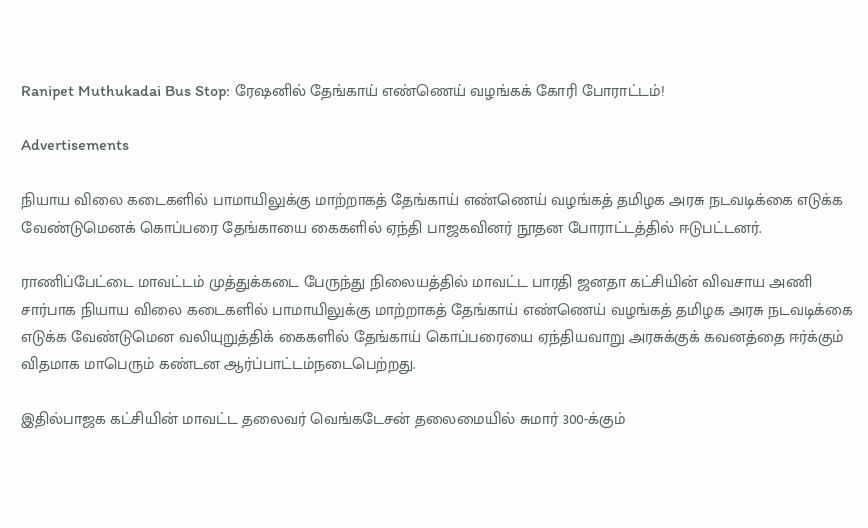Ranipet Muthukadai Bus Stop: ரேஷனில் தேங்காய் எண்ணெய் வழங்கக் கோரி போராட்டம்!

Advertisements

நியாய விலை கடைகளில் பாமாயிலுக்கு மாற்றாகத் தேங்காய் எண்ணெய் வழங்கத் தமிழக அரசு நடவடிக்கை எடுக்க வேண்டுமெனக் கொப்பரை தேங்காயை கைகளில் ஏந்தி பாஜகவினர் நூதன போராட்டத்தில் ஈடுபட்டனர்.

ராணிப்பேட்டை மாவட்டம் முத்துக்கடை பேருந்து நிலையத்தில் மாவட்ட பாரதி ஜனதா கட்சியின் விவசாய அணி சார்பாக நியாய விலை கடைகளில் பாமாயிலுக்கு மாற்றாகத் தேங்காய் எண்ணெய் வழங்கத் தமிழக அரசு நடவடிக்கை எடுக்க வேண்டுமென வலியுறுத்திக் கைகளில் தேங்காய் கொப்பரையை ஏந்தியவாறு அரசுக்குக் கவனத்தை ஈர்க்கும் விதமாக மாபெரும் கண்டன ஆர்ப்பாட்டம்நடைபெற்றது.

இதில்பாஜக கட்சியின் மாவட்ட தலைவர் வெங்கடேசன் தலைமையில் சுமார் 300-க்கும்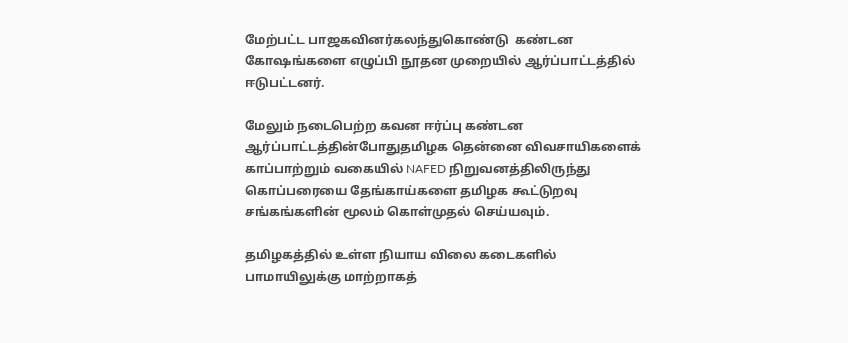மேற்பட்ட பாஜகவினர்கலந்துகொண்டு  கண்டன கோஷங்களை எழுப்பி நூதன முறையில் ஆர்ப்பாட்டத்தில் ஈடுபட்டனர்.

மேலும் நடைபெற்ற கவன ஈர்ப்பு கண்டன ஆர்ப்பாட்டத்தின்போதுதமிழக தென்னை விவசாயிகளைக் காப்பாற்றும் வகையில் NAFED நிறுவனத்திலிருந்து கொப்பரையை தேங்காய்களை தமிழக கூட்டுறவு சங்கங்களின் மூலம் கொள்முதல் செய்யவும்.

தமிழகத்தில் உள்ள நியாய விலை கடைகளில் பாமாயிலுக்கு மாற்றாகத்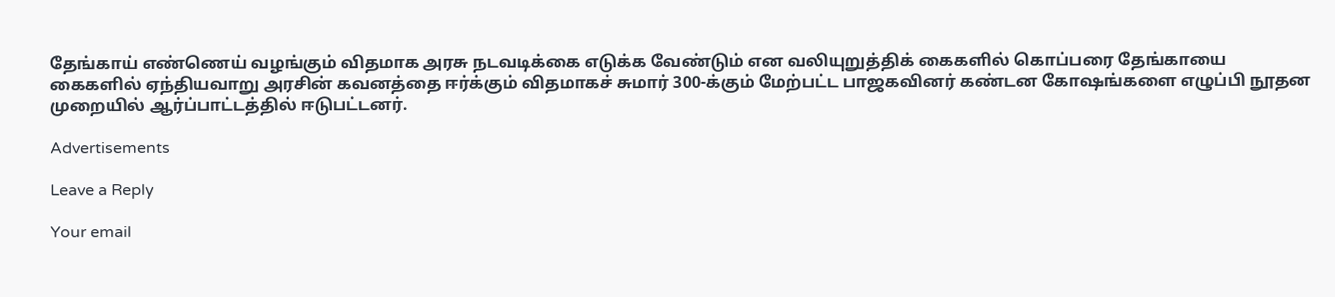தேங்காய் எண்ணெய் வழங்கும் விதமாக அரசு நடவடிக்கை எடுக்க வேண்டும் என வலியுறுத்திக் கைகளில் கொப்பரை தேங்காயை கைகளில் ஏந்தியவாறு அரசின் கவனத்தை ஈர்க்கும் விதமாகச் சுமார் 300-க்கும் மேற்பட்ட பாஜகவினர் கண்டன கோஷங்களை எழுப்பி நூதன முறையில் ஆர்ப்பாட்டத்தில் ஈடுபட்டனர்.

Advertisements

Leave a Reply

Your email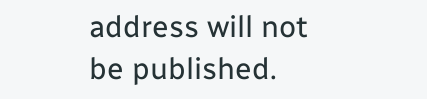address will not be published.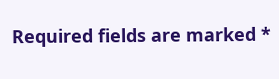Required fields are marked *